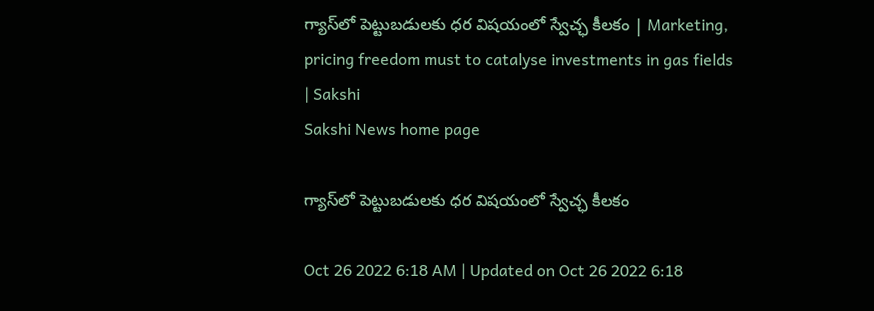గ్యాస్‌లో పెట్టుబడులకు ధర విషయంలో స్వేచ్ఛ కీలకం | Marketing, pricing freedom must to catalyse investments in gas fields | Sakshi
Sakshi News home page

గ్యాస్‌లో పెట్టుబడులకు ధర విషయంలో స్వేచ్ఛ కీలకం

Oct 26 2022 6:18 AM | Updated on Oct 26 2022 6:18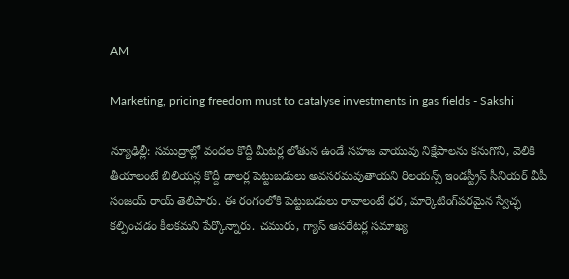AM

Marketing, pricing freedom must to catalyse investments in gas fields - Sakshi

న్యూఢిల్లీ: సముద్రాల్లో వందల కొద్దీ మీటర్ల లోతున ఉండే సహజ వాయువు నిక్షేపాలను కనుగొని, వెలికి తీయాలంటే బిలియన్ల కొద్దీ డాలర్ల పెట్టుబడులు అవసరమవుతాయని రిలయన్స్‌ ఇండస్ట్రీస్‌ సీనియర్‌ వీపీ సంజయ్‌ రాయ్‌ తెలిపారు. ఈ రంగంలోకి పెట్టుబడులు రావాలంటే ధర, మార్కెటింగ్‌పరమైన స్వేచ్ఛ కల్పించడం కీలకమని పేర్కొన్నారు. చమురు, గ్యాస్‌ ఆపరేటర్ల సమాఖ్య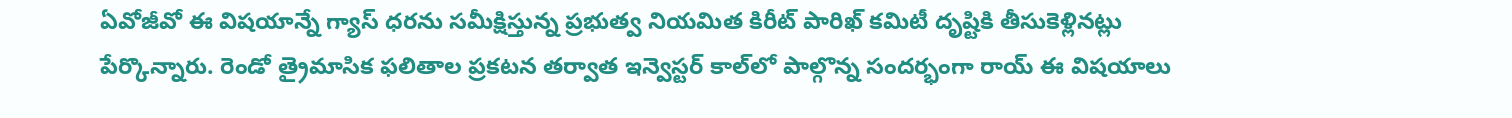ఏవోజీవో ఈ విషయాన్నే గ్యాస్‌ ధరను సమీక్షిస్తున్న ప్రభుత్వ నియమిత కిరీట్‌ పారిఖ్‌ కమిటీ దృష్టికి తీసుకెళ్లినట్లు పేర్కొన్నారు. రెండో త్రైమాసిక ఫలితాల ప్రకటన తర్వాత ఇన్వెస్టర్‌ కాల్‌లో పాల్గొన్న సందర్భంగా రాయ్‌ ఈ విషయాలు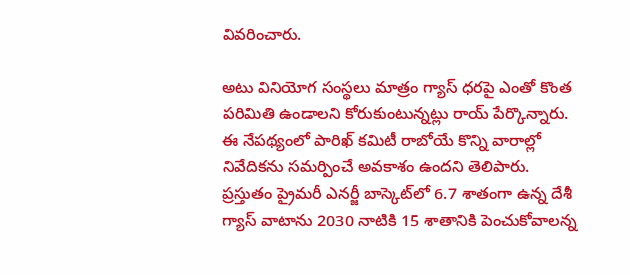వివరించారు.

అటు వినియోగ సంస్థలు మాత్రం గ్యాస్‌ ధరపై ఎంతో కొంత పరిమితి ఉండాలని కోరుకుంటున్నట్లు రాయ్‌ పేర్కొన్నారు. ఈ నేపథ్యంలో పారిఖ్‌ కమిటీ రాబోయే కొన్ని వారాల్లో నివేదికను సమర్పించే అవకాశం ఉందని తెలిపారు. ప్రస్తుతం ప్రైమరీ ఎనర్జీ బాస్కెట్‌లో 6.7 శాతంగా ఉన్న దేశీ గ్యాస్‌ వాటాను 2030 నాటికి 15 శాతానికి పెంచుకోవాలన్న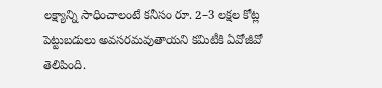లక్ష్యాన్ని సాధించాలంటే కనీసం రూ. 2–3 లక్షల కోట్ల పెట్టుబడులు అవసరమవుతాయని కమిటీకి ఏవోజీవో తెలిపింది.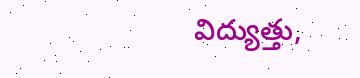విద్యుత్తు,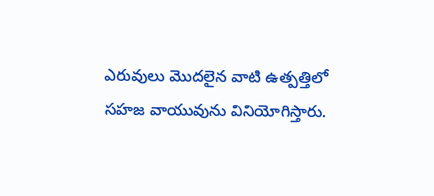ఎరువులు మొదలైన వాటి ఉత్పత్తిలో సహజ వాయువును వినియోగిస్తారు.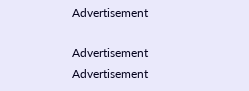Advertisement

Advertisement
Advertisement